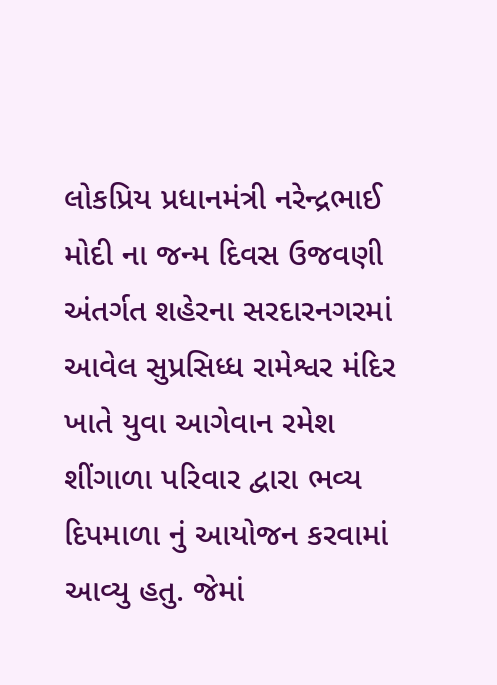લોકપ્રિય પ્રધાનમંત્રી નરેન્દ્રભાઈ મોદી ના જન્મ દિવસ ઉજવણી અંતર્ગત શહેરના સરદારનગરમાં આવેલ સુપ્રસિધ્ધ રામેશ્વર મંદિર ખાતે યુવા આગેવાન રમેશ શીંગાળા પરિવાર દ્વારા ભવ્ય દિપમાળા નું આયોજન કરવામાં આવ્યુ હતુ. જેમાં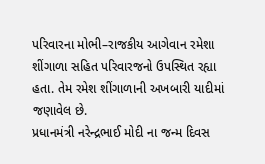પરિવારના મોભી–રાજકીય આગેવાન રમેશા શીંગાળા સહિત પરિવારજનો ઉપસ્થિત રહ્યા હતા. તેમ રમેશ શીંગાળાની અખબારી યાદીમાં જણાવેલ છે.
પ્રધાનમંત્રી નરેન્દ્રભાઈ મોદી ના જન્મ દિવસ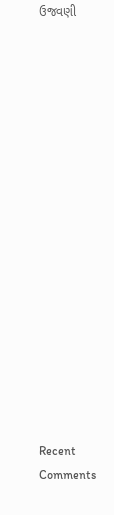ઉજવણી

















Recent Comments